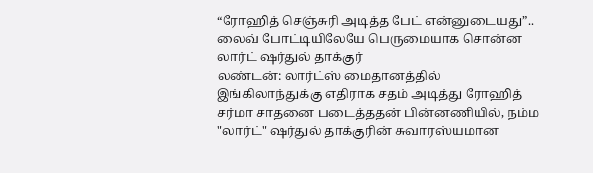“ரோஹித் செஞ்சுரி அடித்த பேட் என்னுடையது”.. லைவ் போட்டியிலேயே பெருமையாக சொன்ன லார்ட் ஷர்துல் தாக்குர்
லண்டன்: லார்ட்ஸ் மைதானத்தில் இங்கிலாந்துக்கு எதிராக சதம் அடித்து ரோஹித் சர்மா சாதனை படைத்ததன் பின்னணியில், நம்ம "லார்ட்" ஷர்துல் தாக்குரின் சுவாரஸ்யமான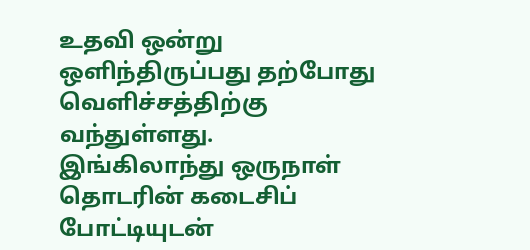உதவி ஒன்று ஒளிந்திருப்பது தற்போது வெளிச்சத்திற்கு வந்துள்ளது. இங்கிலாந்து ஒருநாள் தொடரின் கடைசிப் போட்டியுடன்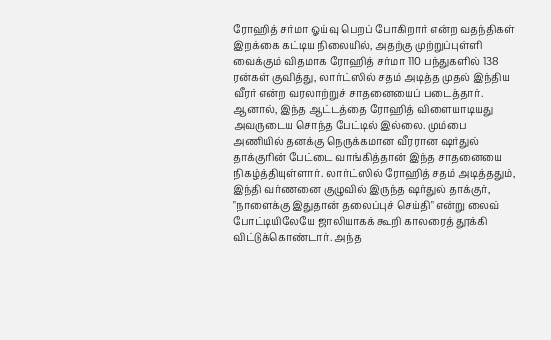ரோஹித் சர்மா ஓய்வு பெறப் போகிறார் என்ற வதந்திகள் இறக்கை கட்டிய நிலையில், அதற்கு முற்றுப்புள்ளி வைக்கும் விதமாக ரோஹித் சர்மா 110 பந்துகளில் 138 ரன்கள் குவித்து, லார்ட்ஸில் சதம் அடித்த முதல் இந்திய வீரர் என்ற வரலாற்றுச் சாதனையைப் படைத்தார்.
ஆனால், இந்த ஆட்டத்தை ரோஹித் விளையாடியது அவருடைய சொந்த பேட்டில் இல்லை. மும்பை அணியில் தனக்கு நெருக்கமான வீரரான ஷர்துல் தாக்குரின் பேட்டை வாங்கித்தான் இந்த சாதனையை நிகழ்த்தியுள்ளார். லார்ட்ஸில் ரோஹித் சதம் அடித்ததும், இந்தி வர்ணனை குழுவில் இருந்த ஷர்துல் தாக்குர், "நாளைக்கு இதுதான் தலைப்புச் செய்தி" என்று லைவ் போட்டியிலேயே ஜாலியாகக் கூறி காலரைத் தூக்கி விட்டுக்கொண்டார். அந்த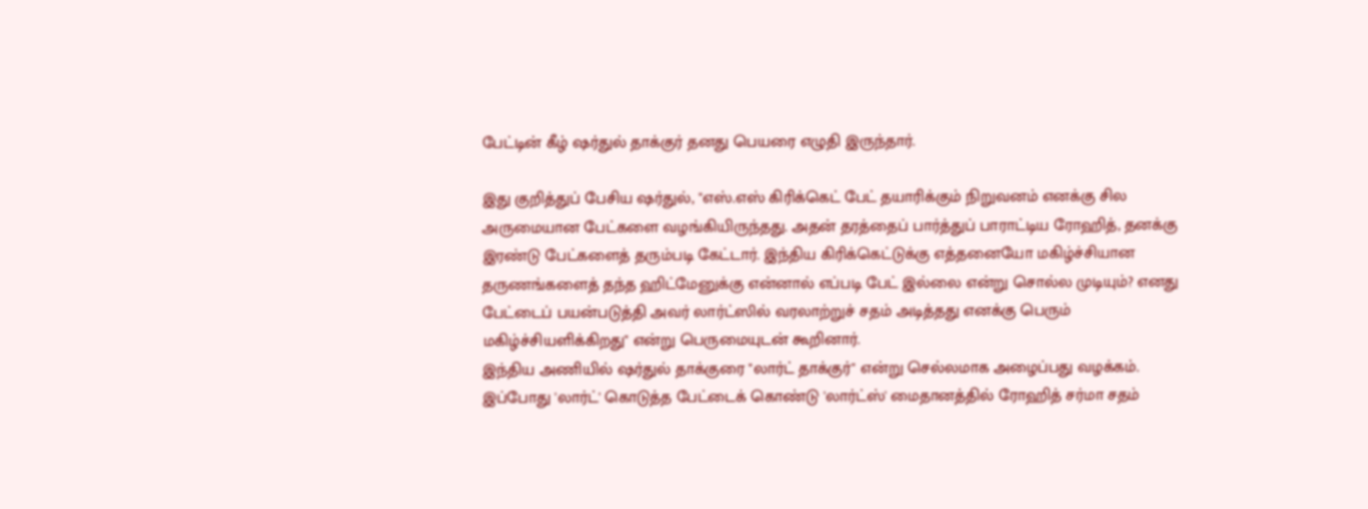பேட்டின் கீழ் ஷர்துல் தாக்குர் தனது பெயரை எழுதி இருந்தார்.

இது குறித்துப் பேசிய ஷர்துல், "எஸ்.எஸ் கிரிக்கெட் பேட் தயாரிக்கும் நிறுவனம் எனக்கு சில அருமையான பேட்களை வழங்கியிருந்தது. அதன் தரத்தைப் பார்த்துப் பாராட்டிய ரோஹித், தனக்கு இரண்டு பேட்களைத் தரும்படி கேட்டார். இந்திய கிரிக்கெட்டுக்கு எத்தனையோ மகிழ்ச்சியான தருணங்களைத் தந்த ஹிட்மேனுக்கு என்னால் எப்படி பேட் இல்லை என்று சொல்ல முடியும்? எனது பேட்டைப் பயன்படுத்தி அவர் லார்ட்ஸில் வரலாற்றுச் சதம் அடித்தது எனக்கு பெரும் மகிழ்ச்சியளிக்கிறது" என்று பெருமையுடன் கூறினார்.
இந்திய அணியில் ஷர்துல் தாக்குரை "லார்ட் தாக்குர்" என்று செல்லமாக அழைப்பது வழக்கம். இப்போது 'லார்ட்' கொடுத்த பேட்டைக் கொண்டு 'லார்ட்ஸ்' மைதானத்தில் ரோஹித் சர்மா சதம்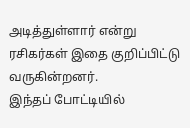அடித்துள்ளார் என்று ரசிகர்கள் இதை குறிப்பிட்டு வருகின்றனர்.
இந்தப் போட்டியில்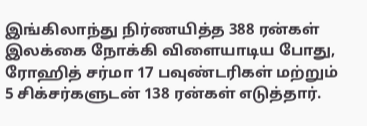இங்கிலாந்து நிர்ணயித்த 388 ரன்கள் இலக்கை நோக்கி விளையாடிய போது, ரோஹித் சர்மா 17 பவுண்டரிகள் மற்றும் 5 சிக்சர்களுடன் 138 ரன்கள் எடுத்தார்.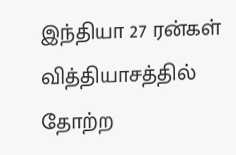இந்தியா 27 ரன்கள் வித்தியாசத்தில் தோற்ற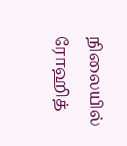நிலையில் ரோஹித்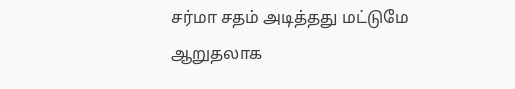சர்மா சதம் அடித்தது மட்டுமே ஆறுதலாக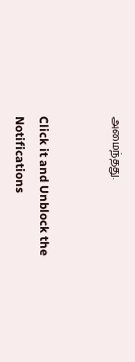அமைந்தது.


Click it and Unblock the Notifications